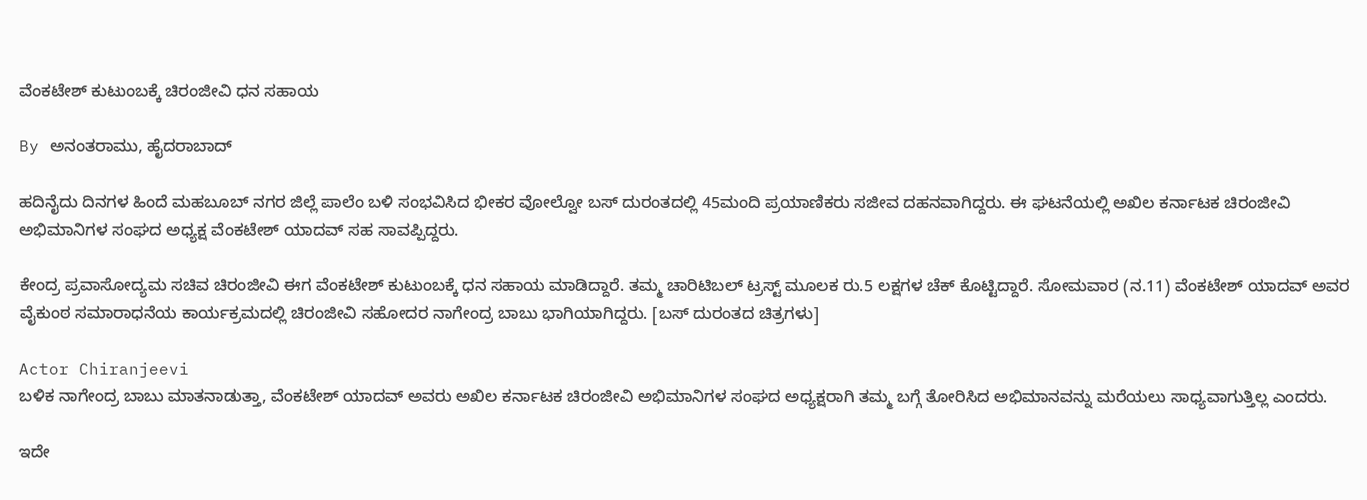ವೆಂಕಟೇಶ್ ಕುಟುಂಬಕ್ಕೆ ಚಿರಂಜೀವಿ ಧನ ಸಹಾಯ

By ಅನಂತರಾಮು, ಹೈದರಾಬಾದ್

ಹದಿನೈದು ದಿನಗಳ ಹಿಂದೆ ಮಹಬೂಬ್ ನಗರ ಜಿಲ್ಲೆ ಪಾಲೆಂ ಬಳಿ ಸಂಭವಿಸಿದ ಭೀಕರ ವೋಲ್ವೋ ಬಸ್ ದುರಂತದಲ್ಲಿ 45ಮಂದಿ ಪ್ರಯಾಣಿಕರು ಸಜೀವ ದಹನವಾಗಿದ್ದರು. ಈ ಘಟನೆಯಲ್ಲಿ ಅಖಿಲ ಕರ್ನಾಟಕ ಚಿರಂಜೀವಿ ಅಭಿಮಾನಿಗಳ ಸಂಘದ ಅಧ್ಯಕ್ಷ ವೆಂಕಟೇಶ್ ಯಾದವ್ ಸಹ ಸಾವಪ್ಪಿದ್ದರು.

ಕೇಂದ್ರ ಪ್ರವಾಸೋದ್ಯಮ ಸಚಿವ ಚಿರಂಜೀವಿ ಈಗ ವೆಂಕಟೇಶ್ ಕುಟುಂಬಕ್ಕೆ ಧನ ಸಹಾಯ ಮಾಡಿದ್ದಾರೆ. ತಮ್ಮ ಚಾರಿಟಿಬಲ್ ಟ್ರಸ್ಟ್ ಮೂಲಕ ರು.5 ಲಕ್ಷಗಳ ಚೆಕ್ ಕೊಟ್ಟಿದ್ದಾರೆ. ಸೋಮವಾರ (ನ.11) ವೆಂಕಟೇಶ್ ಯಾದವ್ ಅವರ ವೈಕುಂಠ ಸಮಾರಾಧನೆಯ ಕಾರ್ಯಕ್ರಮದಲ್ಲಿ ಚಿರಂಜೀವಿ ಸಹೋದರ ನಾಗೇಂದ್ರ ಬಾಬು ಭಾಗಿಯಾಗಿದ್ದರು. [ಬಸ್ ದುರಂತದ ಚಿತ್ರಗಳು]

Actor Chiranjeevi
ಬಳಿಕ ನಾಗೇಂದ್ರ ಬಾಬು ಮಾತನಾಡುತ್ತಾ, ವೆಂಕಟೇಶ್ ಯಾದವ್ ಅವರು ಅಖಿಲ ಕರ್ನಾಟಕ ಚಿರಂಜೀವಿ ಅಭಿಮಾನಿಗಳ ಸಂಘದ ಅಧ್ಯಕ್ಷರಾಗಿ ತಮ್ಮ ಬಗ್ಗೆ ತೋರಿಸಿದ ಅಭಿಮಾನವನ್ನು ಮರೆಯಲು ಸಾಧ್ಯವಾಗುತ್ತಿಲ್ಲ ಎಂದರು.

ಇದೇ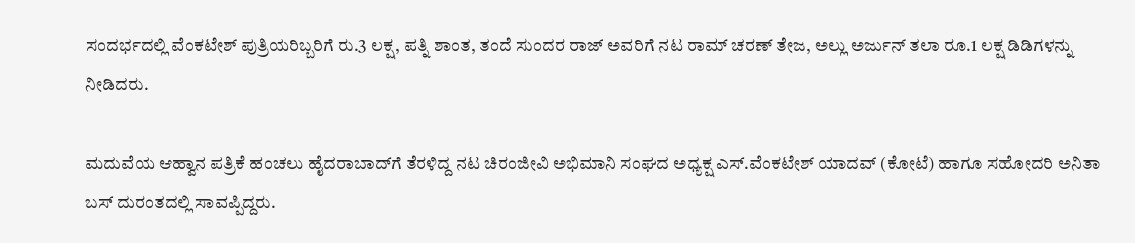ಸಂದರ್ಭದಲ್ಲಿ ವೆಂಕಟೇಶ್ ಪುತ್ರಿಯರಿಬ್ಬರಿಗೆ ರು.3 ಲಕ್ಷ, ಪತ್ನಿ ಶಾಂತ, ತಂದೆ ಸುಂದರ ರಾಜ್ ಅವರಿಗೆ ನಟ ರಾಮ್ ಚರಣ್ ತೇಜ, ಅಲ್ಲು ಅರ್ಜುನ್ ತಲಾ ರೂ.1 ಲಕ್ಷ ಡಿಡಿಗಳನ್ನು ನೀಡಿದರು.

ಮದುವೆಯ ಆಹ್ವಾನ ಪತ್ರಿಕೆ ಹಂಚಲು ಹೈದರಾಬಾದ್‌ಗೆ ತೆರಳಿದ್ದ ನಟ ಚಿರಂಜೀವಿ ಅಭಿಮಾನಿ ಸಂಘದ ಅಧ್ಯಕ್ಷ ಎಸ್.ವೆಂಕಟೇಶ್‌ ಯಾದವ್ (ಕೋಟೆ) ಹಾಗೂ ಸಹೋದರಿ ಅನಿತಾ ಬಸ್ ದುರಂತದಲ್ಲಿ ಸಾವಪ್ಪಿದ್ದರು.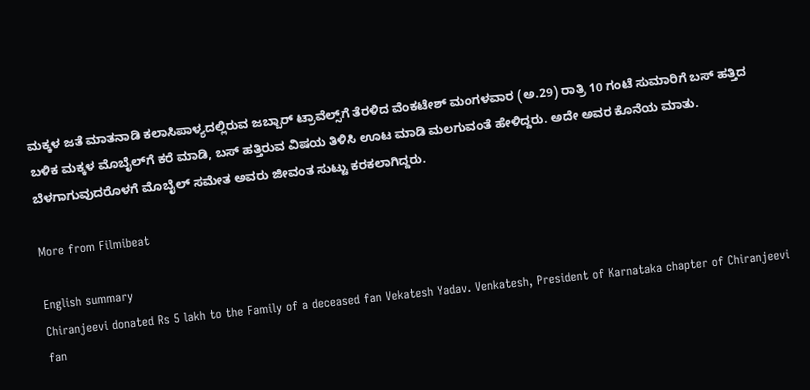ಮಕ್ಕಳ ಜತೆ ಮಾತನಾಡಿ ಕಲಾಸಿಪಾಳ್ಯದಲ್ಲಿರುವ ಜಬ್ಬಾರ್ ಟ್ರಾವೆಲ್ಸ್‌ಗೆ ತೆರಳಿದ ವೆಂಕಟೇಶ್ ಮಂಗಳವಾರ (ಅ.29) ರಾತ್ರಿ 10 ಗಂಟೆ ಸುಮಾರಿಗೆ ಬಸ್ ಹತ್ತಿದ ಬಳಿಕ ಮಕ್ಕಳ ಮೊಬೈಲ್‌ಗೆ ಕರೆ ಮಾಡಿ, ಬಸ್ ಹತ್ತಿರುವ ವಿಷಯ ತಿಳಿಸಿ ಊಟ ಮಾಡಿ ಮಲಗುವಂತೆ ಹೇಳಿದ್ದರು. ಅದೇ ಅವರ ಕೊನೆಯ ಮಾತು. ಬೆಳಗಾಗುವುದರೊಳಗೆ ಮೊಬೈಲ್ ಸಮೇತ ಅವರು ಜೀವಂತ ಸುಟ್ಟು ಕರಕಲಾಗಿದ್ದರು.

More from Filmibeat

English summary
Chiranjeevi donated Rs 5 lakh to the Family of a deceased fan Vekatesh Yadav. Venkatesh, President of Karnataka chapter of Chiranjeevi fan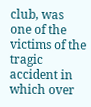club, was one of the victims of the tragic accident in which over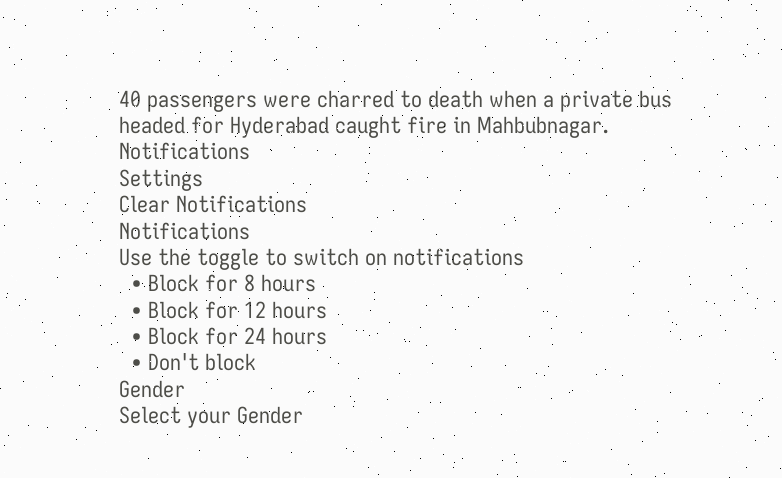40 passengers were charred to death when a private bus headed for Hyderabad caught fire in Mahbubnagar.
Notifications
Settings
Clear Notifications
Notifications
Use the toggle to switch on notifications
  • Block for 8 hours
  • Block for 12 hours
  • Block for 24 hours
  • Don't block
Gender
Select your Gender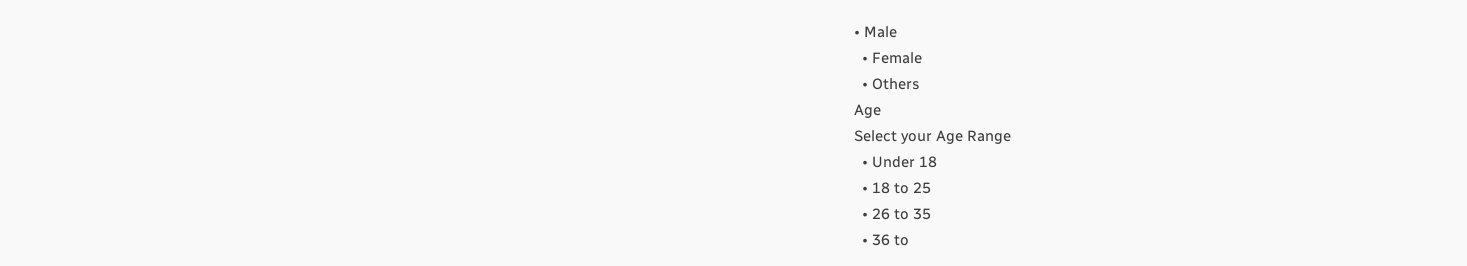• Male
  • Female
  • Others
Age
Select your Age Range
  • Under 18
  • 18 to 25
  • 26 to 35
  • 36 to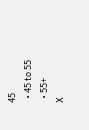45
  • 45 to 55
  • 55+
X